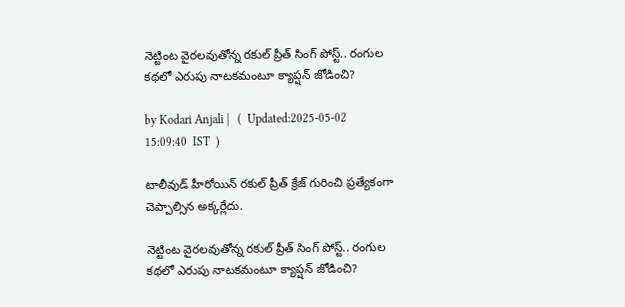నెట్టింట వైరలవుతోన్న రకుల్ ప్రీత్ సింగ్ పోస్ట్.. రంగుల కథలో ఎరుపు నాటకమంటూ క్యాప్షన్ జోడించి?

by Kodari Anjali |   (  Updated:2025-05-02 15:09:40  IST  )

టాలీవుడ్ హీరోయిన్ రకుల్ ప్రీత్ క్రేజ్ గురించి ప్రత్యేకంగా చెప్పాల్సిన అక్కర్లేదు.

నెట్టింట వైరలవుతోన్న రకుల్ ప్రీత్ సింగ్ పోస్ట్.. రంగుల కథలో ఎరుపు నాటకమంటూ క్యాప్షన్ జోడించి?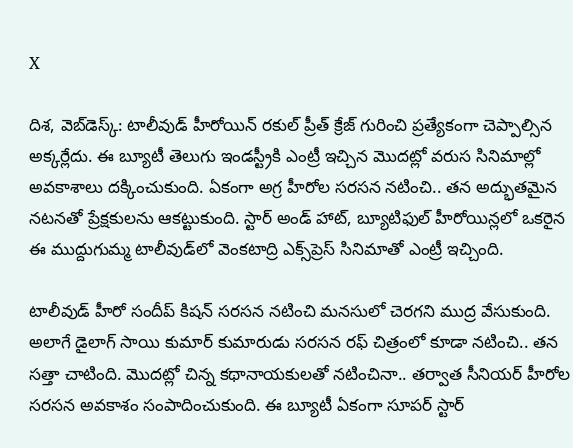X

దిశ, వెబ్‌డెస్క్: టాలీవుడ్ హీరోయిన్ రకుల్ ప్రీత్ క్రేజ్ గురించి ప్రత్యేకంగా చెప్పాల్సిన అక్కర్లేదు. ఈ బ్యూటీ తెలుగు ఇండస్ట్రీకి ఎంట్రీ ఇచ్చిన మొదట్లో వరుస సినిమాల్లో అవకాశాలు దక్కించుకుంది. ఏకంగా అగ్ర హీరోల సరసన నటించి.. తన అద్భుతమైన నటనతో ప్రేక్షకులను ఆకట్టుకుంది. స్టార్ అండ్ హాట్, బ్యూటిఫుల్ హీరోయిన్లలో ఒకరైన ఈ ముద్దుగుమ్మ టాలీవుడ్‌లో వెంకటాద్రి ఎక్స్‌ప్రెస్ సినిమాతో ఎంట్రీ ఇచ్చింది.

టాలీవుడ్ హీరో సందీప్ కిషన్ సరసన నటించి మనసులో చెరగని ముద్ర వేసుకుంది. అలాగే డైలాగ్ సాయి కుమార్ కుమారుడు సరసన రఫ్ చిత్రంలో కూడా నటించి.. తన సత్తా చాటింది. మొదట్లో చిన్న కథానాయకులతో నటించినా.. తర్వాత సీనియర్ హీరోల సరసన అవకాశం సంపాదించుకుంది. ఈ బ్యూటీ ఏకంగా సూపర్ స్టార్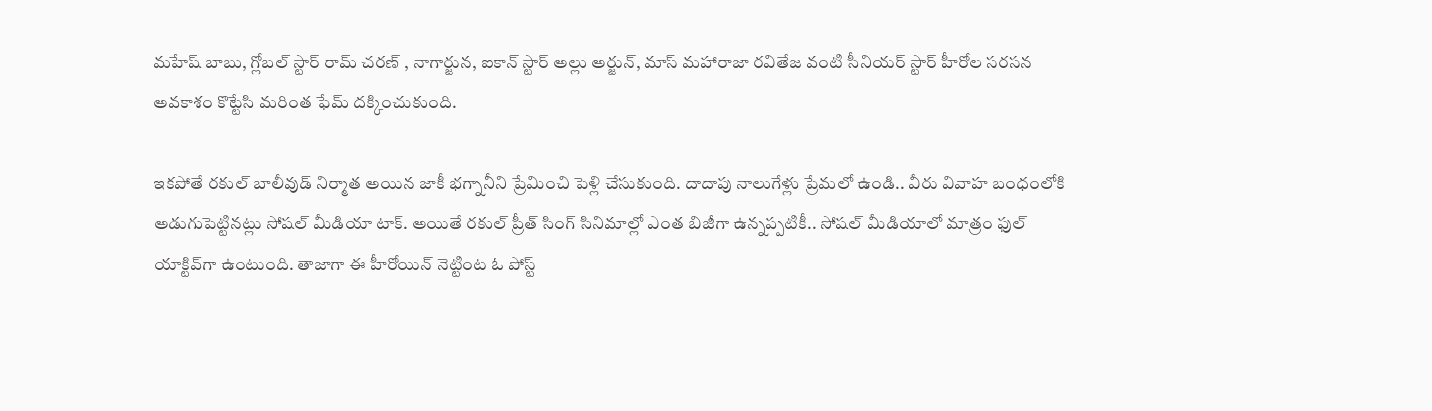మహేష్ బాబు, గ్లోబల్ స్టార్ రామ్ చరణ్ , నాగార్జున, ఐకాన్ స్టార్ అల్లు అర్జున్, మాస్ మహారాజా రవితేజ వంటి సీనియర్ స్టార్ హీరోల సరసన అవకాశం కొట్టేసి మరింత ఫేమ్ దక్కించుకుంది.

ఇకపోతే రకుల్ బాలీవుడ్ నిర్మాత అయిన జాకీ భగ్నానీని ప్రేమించి పెళ్లి చేసుకుంది. దాదాపు నాలుగేళ్లు ప్రేమలో ఉండి.. వీరు వివాహ బంధంలోకి అడుగుపెట్టినట్లు సోషల్ మీడియా టాక్. అయితే రకుల్ ప్రీత్ సింగ్ సినిమాల్లో ఎంత బిజీగా ఉన్నప్పటికీ.. సోషల్ మీడియాలో మాత్రం ఫుల్ యాక్టివ్‌గా ఉంటుంది. తాజాగా ఈ హీరోయిన్ నెట్టింట ఓ పోస్ట్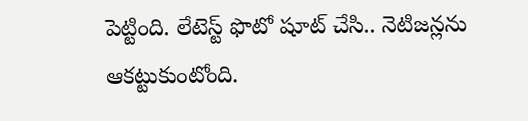పెట్టింది. లేటెస్ట్ ఫొటో షూట్ చేసి.. నెటిజన్లను ఆకట్టుకుంటోంది.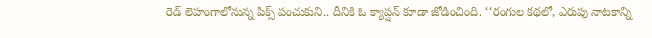రెడ్ లెహంగాలోనున్న పిక్స్ పంచుకుని.. దీనికి ఓ క్యాప్షన్ కూడా జోడించింది. ‘‘రంగుల కథలో, ఎరుపు నాటకాన్ని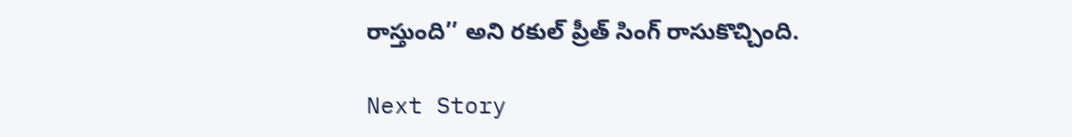రాస్తుంది’’ అని రకుల్ ప్రీత్ సింగ్ రాసుకొచ్చింది.

Next Story